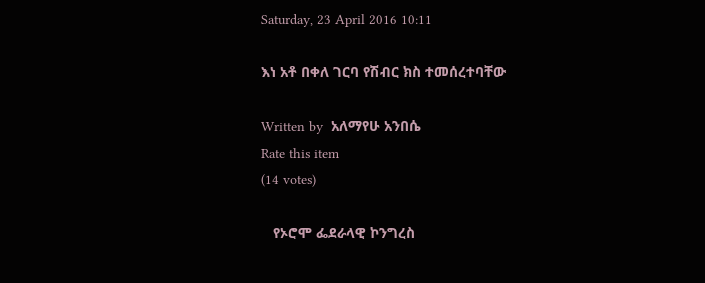Saturday, 23 April 2016 10:11

እነ አቶ በቀለ ገርባ የሽብር ክስ ተመሰረተባቸው

Written by  አለማየሁ አንበሴ
Rate this item
(14 votes)

   የኦሮሞ ፌደራላዊ ኮንግረስ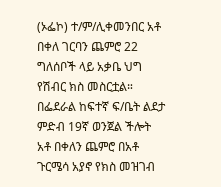(ኦፌኮ) ተ/ም/ሊቀመንበር አቶ በቀለ ገርባን ጨምሮ 22 ግለሰቦች ላይ አቃቤ ህግ የሽብር ክስ መስርቷል። በፌደራል ከፍተኛ ፍ/ቤት ልደታ ምድብ 19ኛ ወንጀል ችሎት አቶ በቀለን ጨምሮ በአቶ ጉርሜሳ አያኖ የክስ መዝገብ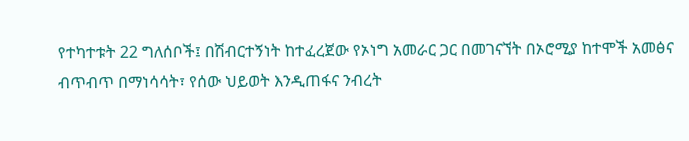የተካተቱት 22 ግለሰቦች፤ በሽብርተኝነት ከተፈረጀው የኦነግ አመራር ጋር በመገናኘት በኦሮሚያ ከተሞች አመፅና ብጥብጥ በማነሳሳት፣ የሰው ህይወት እንዲጠፋና ንብረት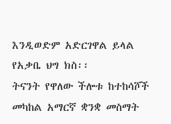እንዲወድም አድርገዋል ይላል የአቃቤ ህግ ክስ፡፡
ትናንት የዋለው ችሎቱ ከተከሳሾች መካከል አማርኛ ቋንቋ መስማት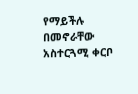የማይችሉ በመኖራቸው አስተርጓሚ ቀርቦ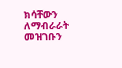ክሳቸውን ለማብራራት መዝገቡን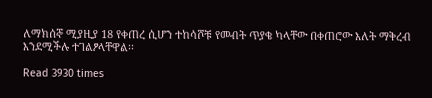ለማክሰኞ ሚያዚያ 18 የቀጠረ ሲሆን ተከሳሾቹ የመብት ጥያቄ ካላቸው በቀጠሮው እለት ማቅረብ እንደሚችሉ ተገልፆላቸዋል፡፡

Read 3930 times